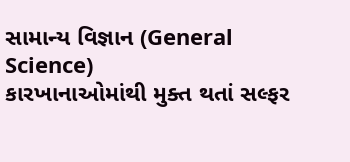સામાન્ય વિજ્ઞાન (General Science)
કારખાનાઓમાંથી મુક્ત થતાં સલ્ફર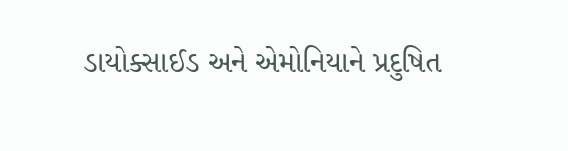ડાયોક્સાઈડ અને એમોનિયાને પ્રદુષિત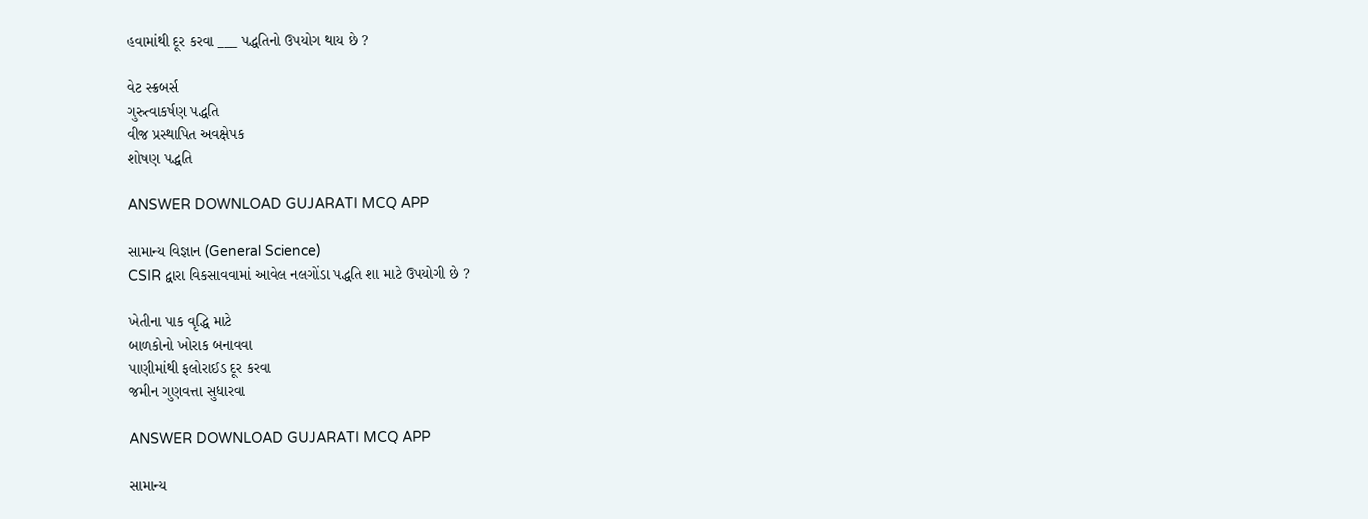હવામાંથી દૂર કરવા ___ પદ્ધતિનો ઉપયોગ થાય છે ?

વેટ સ્ક્રબર્સ
ગુરુત્વાકર્ષણ પદ્ધતિ
વીજ પ્રસ્થાપિત અવક્ષેપક
શોષણ પદ્ધતિ

ANSWER DOWNLOAD GUJARATI MCQ APP

સામાન્ય વિજ્ઞાન (General Science)
CSIR દ્વારા વિકસાવવામાં આવેલ નલગોંડા પદ્ધતિ શા માટે ઉપયોગી છે ?

ખેતીના પાક વૃદ્ધિ માટે
બાળકોનો ખોરાક બનાવવા
પાણીમાંથી ફલોરાઈડ દૂર કરવા
જમીન ગુણવત્તા સુધારવા

ANSWER DOWNLOAD GUJARATI MCQ APP

સામાન્ય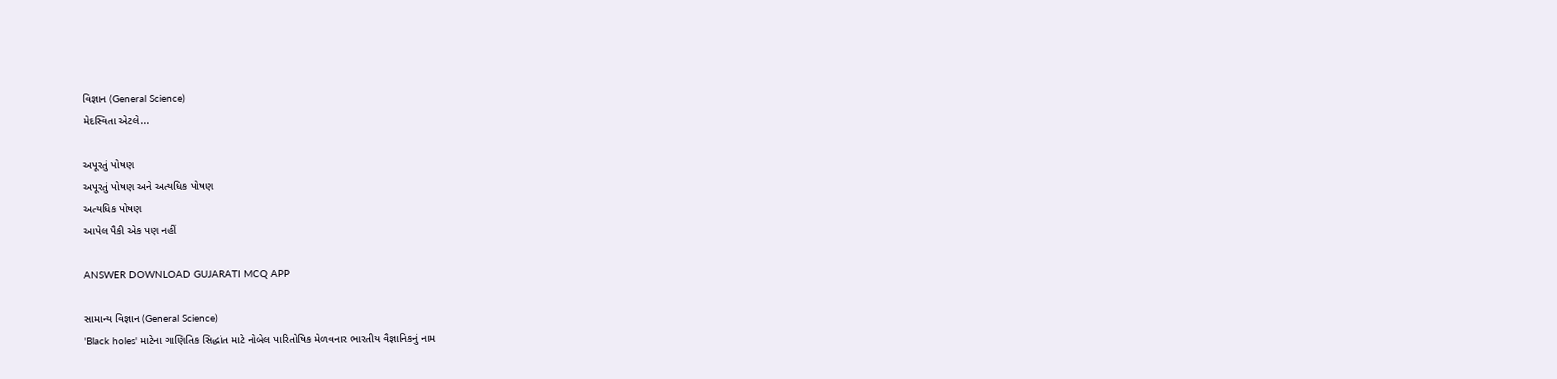વિજ્ઞાન (General Science)
મેદસ્વિતા એટલે...

અપૂરતું પોષણ
અપૂરતું પોષણ અને અત્યધિક પોષણ
અત્યધિક પોષણ
આપેલ પૈકી એક પણ નહીં

ANSWER DOWNLOAD GUJARATI MCQ APP

સામાન્ય વિજ્ઞાન (General Science)
'Black holes' માટેના ગાણિતિક સિદ્ધાંત માટે નોબેલ પારિતોષિક મેળવનાર ભારતીય વૈજ્ઞાનિકનું નામ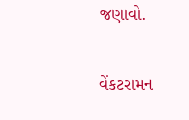જણાવો.

વેંકટરામન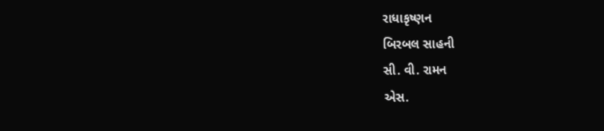રાધાકૃષ્ણન
બિરબલ સાહની
સી. વી. રામન
એસ.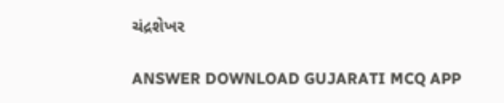ચંદ્રશેખર

ANSWER DOWNLOAD GUJARATI MCQ APP